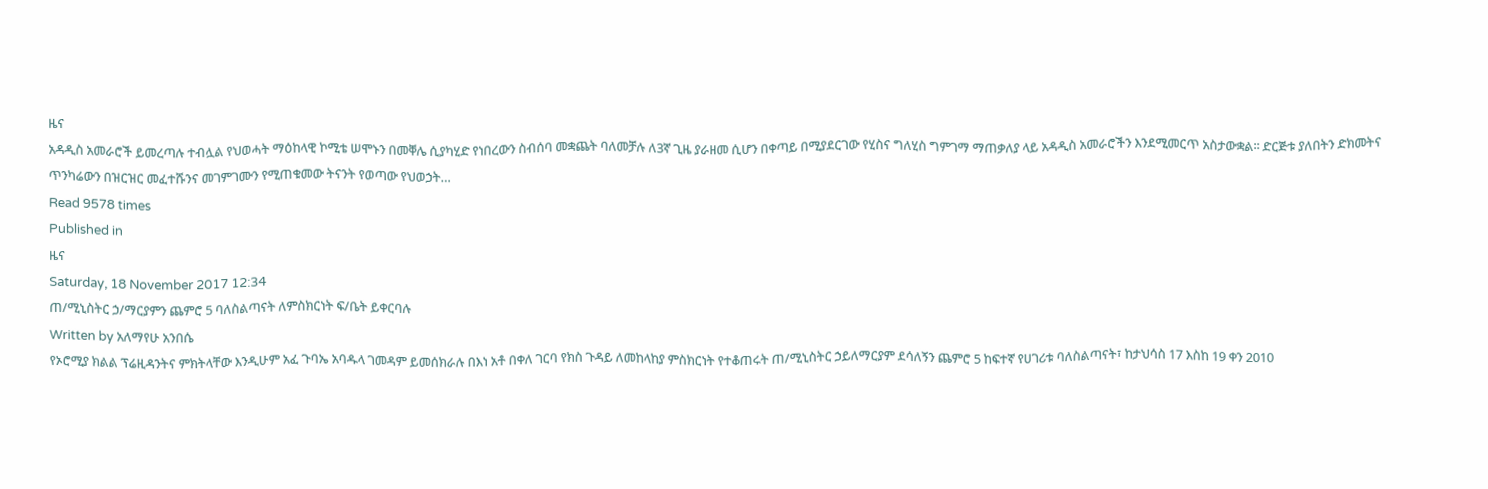ዜና
አዳዲስ አመራሮች ይመረጣሉ ተብሏል የህወሓት ማዕከላዊ ኮሚቴ ሠሞኑን በመቐሌ ሲያካሂድ የነበረውን ስብሰባ መቋጨት ባለመቻሉ ለ3ኛ ጊዜ ያራዘመ ሲሆን በቀጣይ በሚያደርገው የሂስና ግለሂስ ግምገማ ማጠቃለያ ላይ አዳዲስ አመራሮችን እንደሚመርጥ አስታውቋል፡፡ ድርጅቱ ያለበትን ድክመትና ጥንካሬውን በዝርዝር መፈተሹንና መገምገሙን የሚጠቁመው ትናንት የወጣው የህወኃት…
Read 9578 times
Published in
ዜና
Saturday, 18 November 2017 12:34
ጠ/ሚኒስትር ኃ/ማርያምን ጨምሮ 5 ባለስልጣናት ለምስክርነት ፍ/ቤት ይቀርባሉ
Written by አለማየሁ አንበሴ
የኦሮሚያ ክልል ፕሬዚዳንትና ምክትላቸው እንዲሁም አፈ ጉባኤ አባዱላ ገመዳም ይመሰክራሉ በእነ አቶ በቀለ ገርባ የክስ ጉዳይ ለመከላከያ ምስክርነት የተቆጠሩት ጠ/ሚኒስትር ኃይለማርያም ደሳለኝን ጨምሮ 5 ከፍተኛ የሀገሪቱ ባለስልጣናት፣ ከታህሳስ 17 እስከ 19 ቀን 2010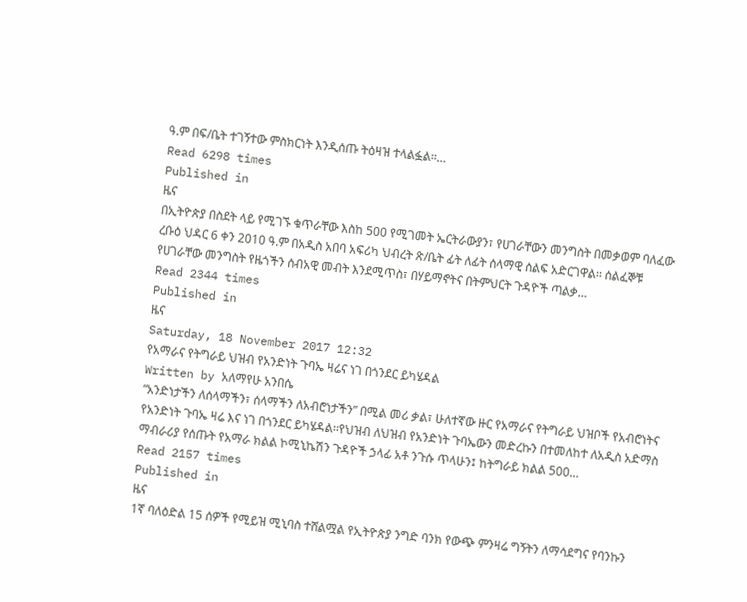ዓ.ም በፍ/ቤት ተገኝተው ምስክርነት እንዲሰጡ ትዕዛዝ ተላልፏል።…
Read 6298 times
Published in
ዜና
በኢትዮጵያ በስደት ላይ የሚገኙ ቁጥራቸው እስከ 500 የሚገመት ኤርትራውያን፣ የሀገራቸውን መንግስት በመቃወም ባለፈው ረቡዕ ህዳር 6 ቀን 2010 ዓ.ም በአዲስ አበባ አፍሪካ ህብረት ጽ/ቤት ፊት ለፊት ሰላማዊ ሰልፍ አድርገዋል፡፡ ሰልፈኞቹ የሀገራቸው መንግስት የዜጎችን ሰብአዊ መብት እንደሚጥስ፣ በሃይማኖትና በትምህርት ጉዳዮች ጣልቃ…
Read 2344 times
Published in
ዜና
Saturday, 18 November 2017 12:32
የአማራና የትግራይ ህዝብ የአንድነት ጉባኤ ዛሬና ነገ በጎንደር ይካሄዳል
Written by አለማየሁ አንበሴ
“አንድነታችን ለሰላማችን፣ ሰላማችን ለአብሮነታችን” በሚል መሪ ቃል፣ ሁለተኛው ዙር የአማራና የትግራይ ህዝቦች የአብሮነትና የአንድነት ጉባኤ ዛሬ እና ነገ በጎንደር ይካሄዳል፡፡የህዝብ ለህዝብ የአንድነት ጉባኤውን መድረኩን በተመለከተ ለአዲስ አድማስ ማብራሪያ የሰጡት የአማራ ክልል ኮሚኒኬሽን ጉዳዮች ኃላፊ አቶ ንጉሱ ጥላሁን፤ ከትግራይ ክልል 500…
Read 2157 times
Published in
ዜና
1ኛ ባለዕድል 15 ሰዎች የሚይዝ ሚኒባስ ተሸልሟል የኢትዮጵያ ንግድ ባንክ የውጭ ምንዛሬ ግኝትን ለማሳደግና የባንኩን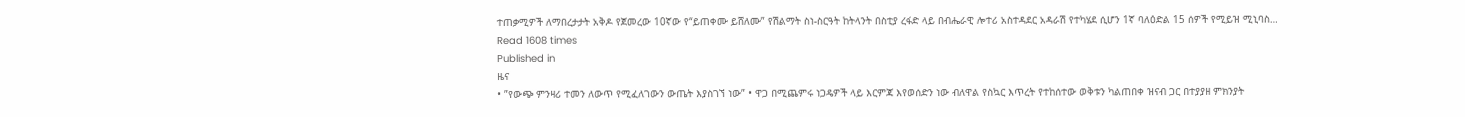ተጠቃሚዎች ለማበረታታት አቅዶ የጀመረው 10ኛው የ“ይጠቀሙ ይሸለሙ” የሽልማት ስነ-ስርዓት ከትላንት በስቲያ ረፋድ ላይ በብሔራዊ ሎተሪ አስተዳደር አዳራሽ የተካሄደ ሲሆን 1ኛ ባለዕድል 15 ሰዎች የሚይዝ ሚኒባስ…
Read 1608 times
Published in
ዜና
• ”የውጭ ምንዛሪ ተመን ለውጥ የሚፈለገውን ውጤት እያስገኘ ነው” • ዋጋ በሚጨምሩ ነጋዴዎች ላይ እርምጃ እየወሰድን ነው ብለዋል የስኳር እጥረት የተከሰተው ወቅቱን ካልጠበቀ ዝናብ ጋር በተያያዘ ምክንያት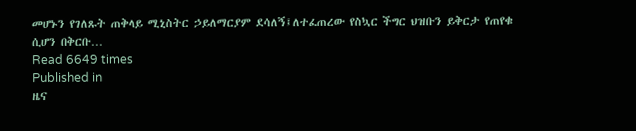መሆኑን የገለጹት ጠቅላይ ሚኒስትር ኃይለማርያም ደሳለኝ፤ለተፈጠረው የስኳር ችግር ህዝቡን ይቅርታ የጠየቁ ሲሆን በቅርቡ…
Read 6649 times
Published in
ዜና